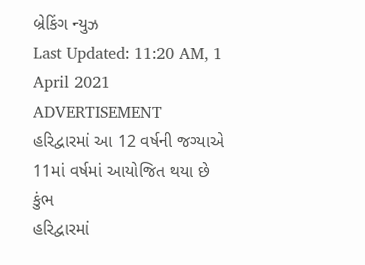બ્રેકિંગ ન્યુઝ
Last Updated: 11:20 AM, 1 April 2021
ADVERTISEMENT
હરિદ્વારમાં આ 12 વર્ષની જગ્યાએ 11માં વર્ષમાં આયોજિત થયા છે કુંભ
હરિદ્વારમાં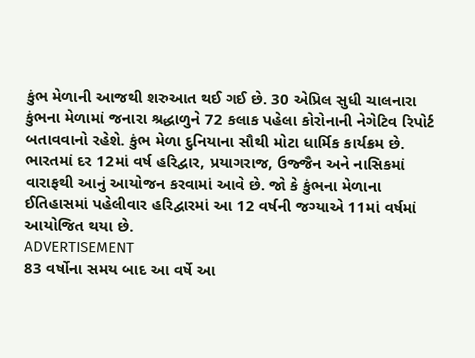કુંભ મેળાની આજથી શરુઆત થઈ ગઈ છે. 30 એપ્રિલ સુધી ચાલનારા કુંભના મેળામાં જનારા શ્રદ્ધાળુને 72 કલાક પહેલા કોરોનાની નેગેટિવ રિપોર્ટ બતાવવાનો રહેશે. કુંભ મેળા દુનિયાના સૌથી મોટા ધાર્મિક કાર્યક્રમ છે. ભારતમાં દર 12માં વર્ષ હરિદ્વાર, પ્રયાગરાજ, ઉજ્જૈન અને નાસિકમાં વારાફથી આનું આયોજન કરવામાં આવે છે. જો કે કુંભના મેળાના ઈતિહાસમાં પહેલીવાર હરિદ્વારમાં આ 12 વર્ષની જગ્યાએ 11માં વર્ષમાં આયોજિત થયા છે.
ADVERTISEMENT
83 વર્ષોના સમય બાદ આ વર્ષે આ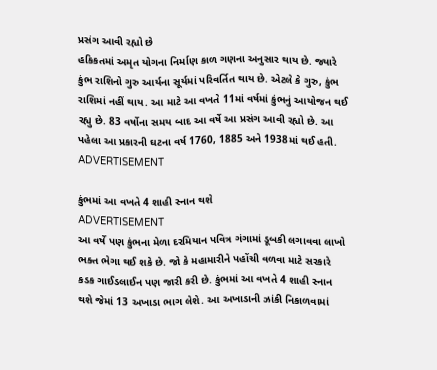પ્રસંગ આવી રહ્યો છે
હકિકતમાં અમૃત યોગના નિર્માણ કાળ ગણના અનુસાર થાય છે. જ્યારે કુંભ રાશિનો ગુરુ આર્યના સૂર્યમાં પરિવર્તિત થાય છે. એટલે કે ગુરુ, કુંભ રાશિમાં નહીં થાય. આ માટે આ વખતે 11માં વર્ષમાં કુંભનું આયોજન થઈ રહ્યુ છે. 83 વર્ષોના સમય બાદ આ વર્ષે આ પ્રસંગ આવી રહ્યો છે. આ પહેલા આ પ્રકારની ઘટના વર્ષ 1760, 1885 અને 1938માં થઈ હતી.
ADVERTISEMENT

કુંભમાં આ વખતે 4 શાહી સ્નાન થશે
ADVERTISEMENT
આ વર્ષે પણ કુંભના મેળા દરમિયાન પવિત્ર ગંગામાં ડૂબકી લગાવવા લાખો ભક્ત ભેગા થઈ શકે છે. જો કે મહામારીને પહોંચી વળવા માટે સરકારે કડક ગાઈડલાઈન પણ જારી કરી છે. કુંભમાં આ વખતે 4 શાહી સ્નાન થશે જેમાં 13 અખાડા ભાગ લેશે. આ અખાડાની ઝાંકી નિકાળવામાં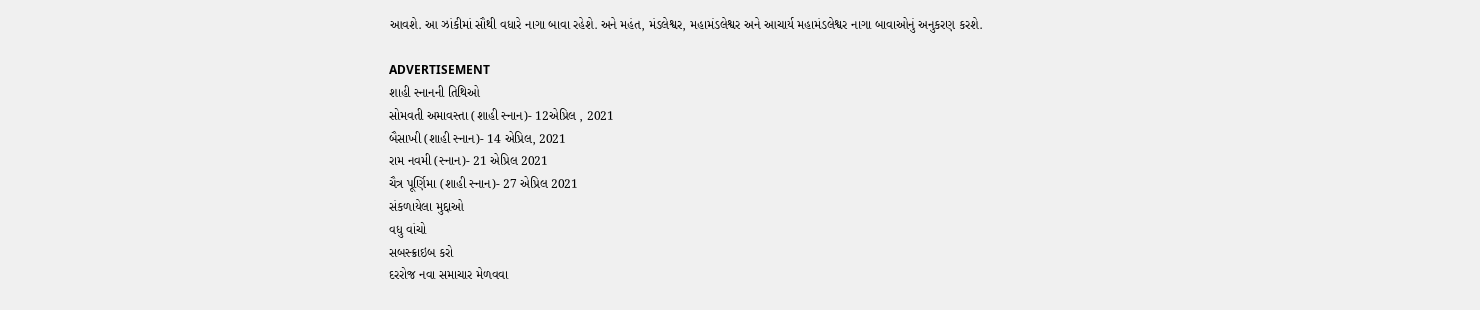આવશે. આ ઝાંકીમાં સૌથી વધારે નાગા બાવા રહેશે. અને મહંત, મંડલેશ્વર, મહામંડલેશ્વર અને આચાર્ય મહામંડલેશ્વર નાગા બાવાઓનું અનુકરણ કરશે.

ADVERTISEMENT
શાહી સ્નાનની તિથિઓ
સોમવતી અમાવસ્તા (શાહી સ્નાન)- 12એપ્રિલ , 2021
બૈસાખી (શાહી સ્નાન)- 14 એપ્રિલ, 2021
રામ નવમી (સ્નાન)- 21 એપ્રિલ 2021
ચૈત્ર પૂર્ણિમા (શાહી સ્નાન)- 27 એપ્રિલ 2021
સંકળાયેલા મુદ્દાઓ
વધુ વાંચો
સબસ્ક્રાઇબ કરો
દરરોજ નવા સમાચાર મેળવવા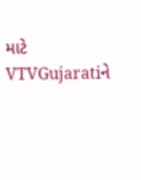માટે VTVGujaratiને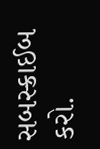સબસ્ક્રાઈબ કરો.